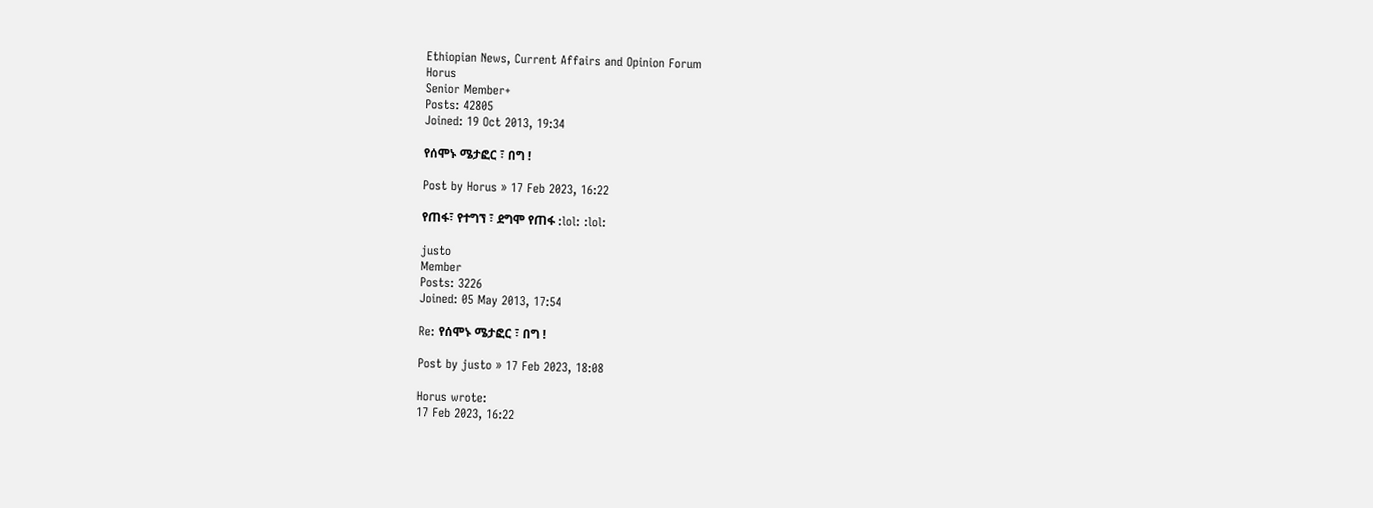Ethiopian News, Current Affairs and Opinion Forum
Horus
Senior Member+
Posts: 42805
Joined: 19 Oct 2013, 19:34

የሰሞኑ ሜታፎር ፣ በግ !

Post by Horus » 17 Feb 2023, 16:22

የጠፋ፣ የተግኘ ፣ ደግሞ የጠፋ :lol: :lol:

justo
Member
Posts: 3226
Joined: 05 May 2013, 17:54

Re: የሰሞኑ ሜታፎር ፣ በግ !

Post by justo » 17 Feb 2023, 18:08

Horus wrote:
17 Feb 2023, 16:22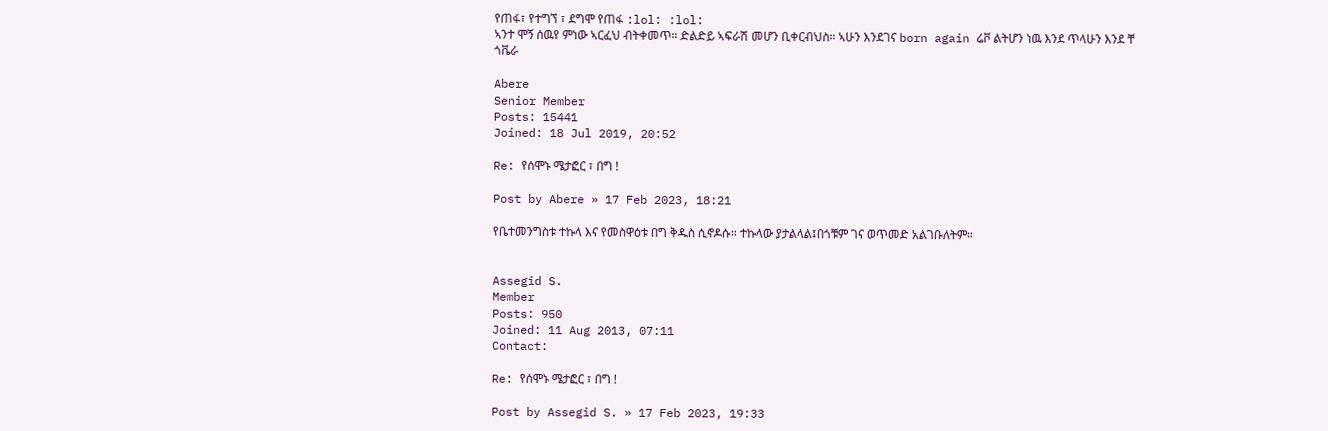የጠፋ፣ የተግኘ ፣ ደግሞ የጠፋ :lol: :lol:
ኣንተ ሞኝ ሰዉየ ምነው ኣርፈህ ብትቀመጥ። ድልድይ ኣፍራሽ መሆን ቢቀርብህስ። ኣሁን እንደገና born again ሬቮ ልትሆን ነዉ እንደ ጥላሁን እንደ ቸ ጎቬራ

Abere
Senior Member
Posts: 15441
Joined: 18 Jul 2019, 20:52

Re: የሰሞኑ ሜታፎር ፣ በግ !

Post by Abere » 17 Feb 2023, 18:21

የቤተመንግስቱ ተኩላ እና የመስዋዕቱ በግ ቅዱስ ሲኖዶሱ። ተኩላው ያታልላል፤በጎቹም ገና ወጥመድ አልገቡለትም።


Assegid S.
Member
Posts: 950
Joined: 11 Aug 2013, 07:11
Contact:

Re: የሰሞኑ ሜታፎር ፣ በግ !

Post by Assegid S. » 17 Feb 2023, 19:33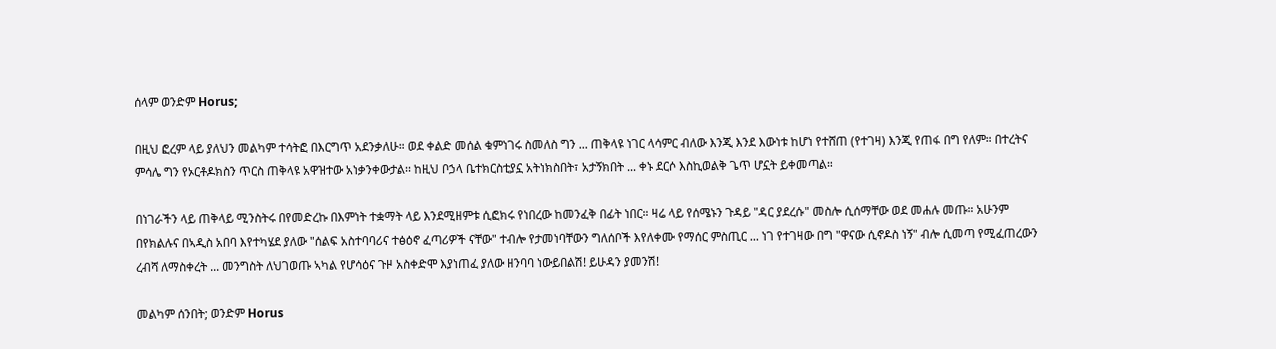ሰላም ወንድም Horus;

በዚህ ፎረም ላይ ያለህን መልካም ተሳትፎ በእርግጥ አደንቃለሁ። ወደ ቀልድ መሰል ቁምነገሩ ስመለስ ግን ... ጠቅላዩ ነገር ላሳምር ብለው እንጂ እንደ እውነቱ ከሆነ የተሸጠ (የተገዛ) እንጂ የጠፋ በግ የለም። በተረትና ምሳሌ ግን የኦርቶዶክስን ጥርስ ጠቅላዩ አዋዝተው አነቃንቀውታል፡፡ ከዚህ ቦኃላ ቤተክርስቲያኗ አትነክስበት፣ አታኝክበት ... ቀኑ ደርሶ እስኪወልቅ ጌጥ ሆኗት ይቀመጣል።

በነገራችን ላይ ጠቅላይ ሚንስትሩ በየመድረኩ በእምነት ተቋማት ላይ እንደሚዘምቱ ሲፎክሩ የነበረው ከመንፈቅ በፊት ነበር። ዛሬ ላይ የሰሜኑን ጉዳይ "ዳር ያደረሱ" መስሎ ሲሰማቸው ወደ መሐሉ መጡ። አሁንም በየክልሉና በኣዲስ አበባ እየተካሄደ ያለው "ሰልፍ አስተባባሪና ተፅዕኖ ፈጣሪዎች ናቸው" ተብሎ የታመነባቸውን ግለሰቦች እየለቀሙ የማሰር ምስጢር ... ነገ የተገዛው በግ "ዋናው ሲኖዶስ ነኝ" ብሎ ሲመጣ የሚፈጠረውን ረብሻ ለማስቀረት ... መንግስት ለህገወጡ ኣካል የሆሳዕና ጉዞ አስቀድሞ እያነጠፈ ያለው ዘንባባ ነውይበልሽ! ይሁዳን ያመንሽ!

መልካም ሰንበት; ወንድም Horus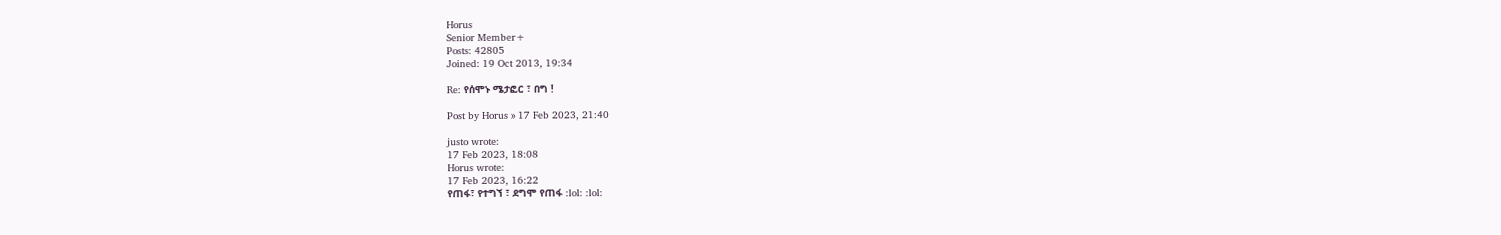Horus
Senior Member+
Posts: 42805
Joined: 19 Oct 2013, 19:34

Re: የሰሞኑ ሜታፎር ፣ በግ !

Post by Horus » 17 Feb 2023, 21:40

justo wrote:
17 Feb 2023, 18:08
Horus wrote:
17 Feb 2023, 16:22
የጠፋ፣ የተግኘ ፣ ደግሞ የጠፋ :lol: :lol: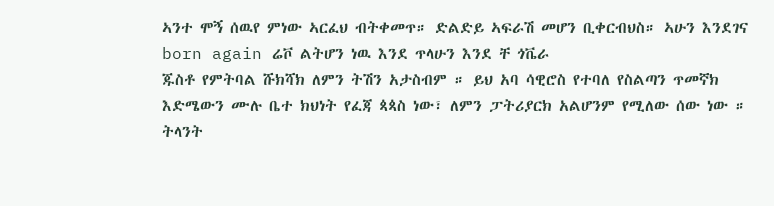ኣንተ ሞኝ ሰዉየ ምነው ኣርፈህ ብትቀመጥ። ድልድይ ኣፍራሽ መሆን ቢቀርብህስ። ኣሁን እንደገና born again ሬቮ ልትሆን ነዉ እንደ ጥላሁን እንደ ቸ ጎቬራ
ጁስቶ የምትባል ሹክሻክ ለምን ትሽን አታስብም ። ይህ አባ ሳዊሮስ የተባለ የስልጣን ጥመኛክ እድሜውን ሙሉ ቤተ ክህነት የፈጃ ጳጳስ ነው፣ ለምን ፓትሪያርክ አልሆንም የሚለው ሰው ነው ። ትላንት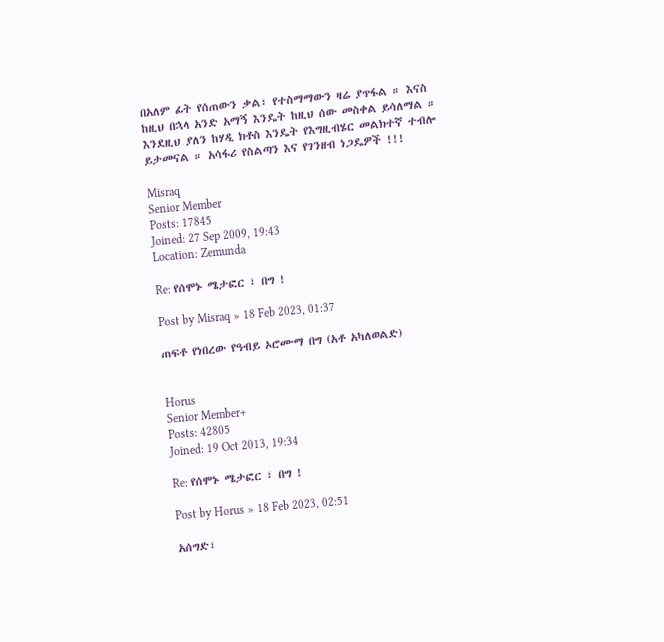በአለም ፊት የሰጠውን ቃል፣ የተስማማውን ዛሬ ያጥፋል ። እናስ ከዚህ በኋላ አንድ አማኝ እንዴት ከዚህ ሰው መስቀል ይሳለማል ። እንደዚህ ያለን ከሃዲ ክቶስ እንዴት የእግዚብሄር መልክተኛ ተብሎ ይታመናል ። አሳፋሪ የስልጣን እና የገንዘብ ነጋዴዎች !!!

Misraq
Senior Member
Posts: 17845
Joined: 27 Sep 2009, 19:43
Location: Zemunda

Re: የሰሞኑ ሜታፎር ፣ በግ !

Post by Misraq » 18 Feb 2023, 01:37

ጠፍቶ የነበረው የዓብይ ኦሮሙማ በግ (አቶ አካለወልድ)


Horus
Senior Member+
Posts: 42805
Joined: 19 Oct 2013, 19:34

Re: የሰሞኑ ሜታፎር ፣ በግ !

Post by Horus » 18 Feb 2023, 02:51

አሰግድ፣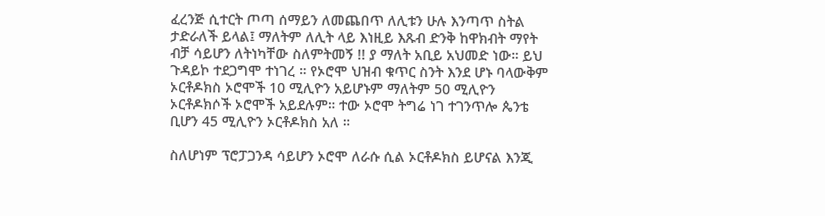ፈረንጅ ሲተርት ጦጣ ሰማይን ለመጨበጥ ለሊቱን ሁሉ እንጣጥ ስትል ታድራለች ይላል፤ ማለትም ለሊት ላይ እነዚይ እጹብ ድንቅ ከዋክብት ማየት ብቻ ሳይሆን ለትነካቸው ስለምትመኝ !! ያ ማለት አቢይ አህመድ ነው። ይህ ጉዳይኮ ተደጋግሞ ተነገረ ። የኦሮሞ ህዝብ ቁጥር ስንት እንደ ሆኑ ባላውቅም ኦርቶዶክስ ኦሮሞች 10 ሚሊዮን አይሆኑም ማለትም 50 ሚሊዮን ኦርቶዶክሶች ኦሮሞች አይደሉም። ተው ኦሮሞ ትግሬ ነገ ተገንጥሎ ጴንቴ ቢሆን 45 ሚሊዮን ኦርቶዶክስ አለ ።

ስለሆነም ፕሮፓጋንዳ ሳይሆን ኦሮሞ ለራሱ ሲል ኦርቶዶክስ ይሆናል እንጂ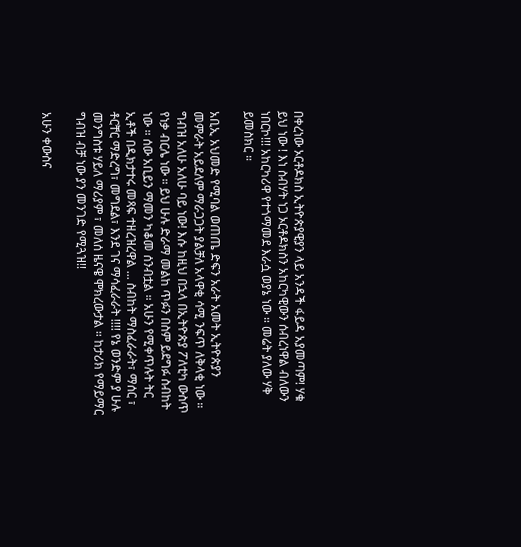በቀረነው ኦርቶዶክስ ኢትዮጵያዊያን ላይ አንዳች ፋይዳ አያመጣም! ሃቁ ይህ ነው ! እነ ስብሃት ነጋ ኦርቶዶክስን አከርካዊውን ሰብረነዋል ብለውን ነበርኮ!!! አከርካሪዋ የተጎማመደ እራሷ ወያኔ ነው ። መሬት ያለው ሃቅ ይመስክር ።

አቢኢ አህመድ የሚባል ወጠጤ ድፍን አራት አመት ኢትዮጵያን መምራት አይደለም ማራጋጋት ያልቻለ አላዋቂ ሳሚ ንፍጥ ለቅላቂ ነው ። ግብዝ አለሁ አለሁ ባይ ነው! እሱ ከዚህ በኋላ በኢትዮጵያ ፖለቲካ ውስጥ የነቃ ብርሌ ነው ። ይህ ሁሉ ድራማ መልከ ጥፉን በስም ይደግፉ ስብከት ነው ። ሰው አቢይን ማመን ካቆመ ሰንብቷል ። አሁን የሚቀጥሉት ትር ኢቶች በዲክታተሩ መጻፍ ተዘረዝረዋል ... ስብከት ማስፈራራት፣ ማሰር ፣ ቶርቸር ማድረግ፣ መግደል፣ እንደ ገና ማሳፈራራት !!!! የኔ ወንድም ያ ሁሉ መንግስቱ ሃይለ ማሪያም ፣ መለሰ ዜናዌ ሞክረውታል ። ከታሪክ የማይማር ግብዝ ብቻ ነው ያን መንገድ የሚጓዝ!!

አሁን ቀውስና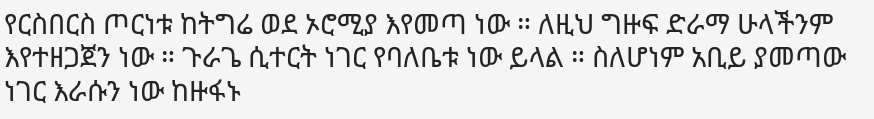የርስበርስ ጦርነቱ ከትግሬ ወደ ኦሮሚያ እየመጣ ነው ። ለዚህ ግዙፍ ድራማ ሁላችንም እየተዘጋጀን ነው ። ጉራጌ ሲተርት ነገር የባለቤቱ ነው ይላል ። ስለሆነም አቢይ ያመጣው ነገር እራሱን ነው ከዙፋኑ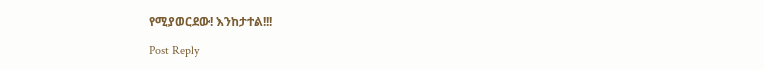የሚያወርደው! እንከታተል!!!

Post Reply